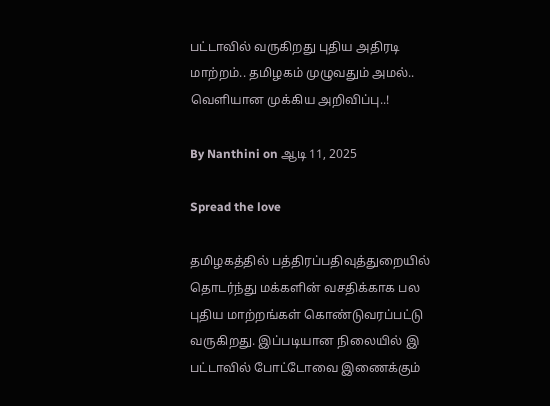பட்டாவில் வருகிறது புதிய அதிரடி மாற்றம்.. தமிழகம் முழுவதும் அமல்.. வெளியான முக்கிய அறிவிப்பு..!

By Nanthini on ஆடி 11, 2025

Spread the love

தமிழகத்தில் பத்திரப்பதிவுத்துறையில் தொடர்ந்து மக்களின் வசதிக்காக பல புதிய மாற்றங்கள் கொண்டுவரப்பட்டு வருகிறது. இப்படியான நிலையில் இ பட்டாவில் போட்டோவை இணைக்கும்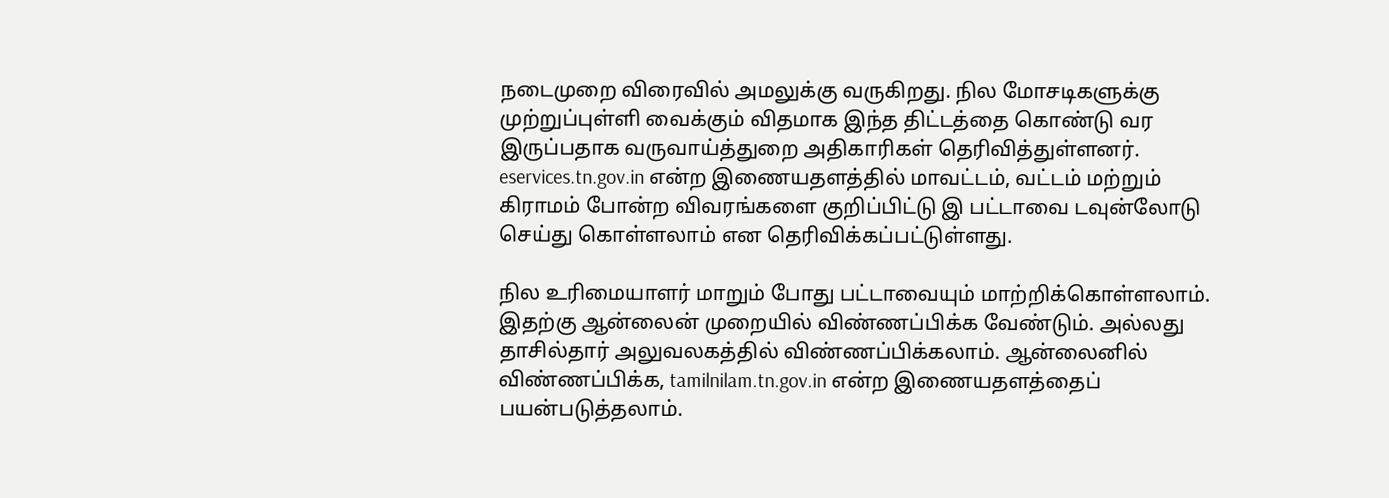நடைமுறை விரைவில் அமலுக்கு வருகிறது. நில மோசடிகளுக்கு முற்றுப்புள்ளி வைக்கும் விதமாக இந்த திட்டத்தை கொண்டு வர இருப்பதாக வருவாய்த்துறை அதிகாரிகள் தெரிவித்துள்ளனர். eservices.tn.gov.in என்ற இணையதளத்தில் மாவட்டம், வட்டம் மற்றும் கிராமம் போன்ற விவரங்களை குறிப்பிட்டு இ பட்டாவை டவுன்லோடு செய்து கொள்ளலாம் என தெரிவிக்கப்பட்டுள்ளது.

நில உரிமையாளர் மாறும் போது பட்டாவையும் மாற்றிக்கொள்ளலாம். இதற்கு ஆன்லைன் முறையில் விண்ணப்பிக்க வேண்டும். அல்லது தாசில்தார் அலுவலகத்தில் விண்ணப்பிக்கலாம். ஆன்லைனில் விண்ணப்பிக்க, tamilnilam.tn.gov.in என்ற இணையதளத்தைப் பயன்படுத்தலாம்.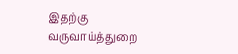இதற்கு வருவாய்த்துறை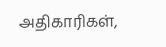அதிகாரிகள்,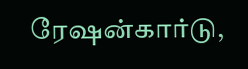ரேஷன்கார்டு,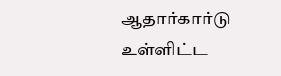ஆதார்கார்டு உள்ளிட்ட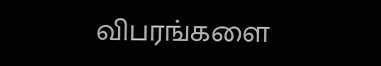விபரங்களை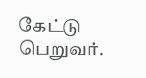கேட்டு பெறுவர்.